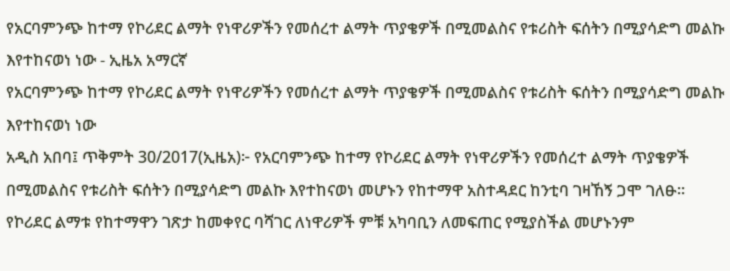የአርባምንጭ ከተማ የኮሪደር ልማት የነዋሪዎችን የመሰረተ ልማት ጥያቄዎች በሚመልስና የቱሪስት ፍሰትን በሚያሳድግ መልኩ እየተከናወነ ነው - ኢዜአ አማርኛ
የአርባምንጭ ከተማ የኮሪደር ልማት የነዋሪዎችን የመሰረተ ልማት ጥያቄዎች በሚመልስና የቱሪስት ፍሰትን በሚያሳድግ መልኩ እየተከናወነ ነው
አዲስ አበባ፤ ጥቅምት 30/2017(ኢዜአ)፦ የአርባምንጭ ከተማ የኮሪደር ልማት የነዋሪዎችን የመሰረተ ልማት ጥያቄዎች በሚመልስና የቱሪስት ፍሰትን በሚያሳድግ መልኩ እየተከናወነ መሆኑን የከተማዋ አስተዳደር ከንቲባ ገዛኸኝ ጋሞ ገለፁ።
የኮሪደር ልማቱ የከተማዋን ገጽታ ከመቀየር ባሻገር ለነዋሪዎች ምቹ አካባቢን ለመፍጠር የሚያስችል መሆኑንም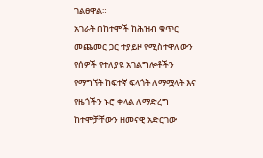ገልፀዋል።
አገራት በከተሞች ከሕዝብ ቁጥር መጨመር ጋር ተያይዞ የሚስተዋለውን የሰዎች የተለያዩ አገልግሎቶችን የማግኘት ከፍተኛ ፍላጎት ለማሟላት እና የዜጎችን ኑሮ ቀላል ለማድረግ ከተሞቻቸውን ዘመናዊ አድርገው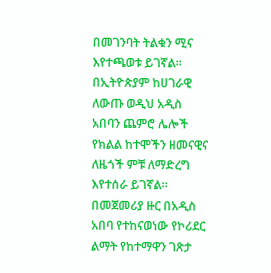በመገንባት ትልቁን ሚና እየተጫወቱ ይገኛል።
በኢትዮጵያም ከሀገራዊ ለውጡ ወዲህ አዲስ አበባን ጨምሮ ሌሎች የክልል ከተሞችን ዘመናዊና ለዜጎች ምቹ ለማድረግ እየተሰራ ይገኛል።
በመጀመሪያ ዙር በአዲስ አበባ የተከናወነው የኮሪደር ልማት የከተማዋን ገጽታ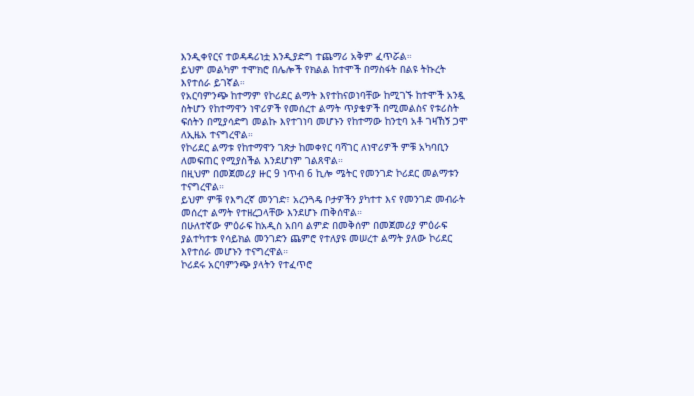እንዲቀየርና ተወዳዳሪነቷ እንዲያድግ ተጨማሪ አቅም ፈጥሯል።
ይህም መልካም ተሞክሮ በሌሎች የክልል ከተሞች በማስፋት በልዩ ትኩረት እየተሰራ ይገኛል።
የአርባምንጭ ከተማም የኮሪደር ልማት እየተከናወነባቸው ከሚገኙ ከተሞች አንዷ ስትሆን የከተማዋን ነዋሪዎች የመሰረተ ልማት ጥያቄዎች በሚመልስና የቱሪስት ፍሰትን በሚያሳድግ መልኩ እየተገነባ መሆኑን የከተማው ከንቲባ አቶ ገዛኸኝ ጋሞ ለኢዜአ ተናግረዋል።
የኮሪደር ልማቱ የከተማዋን ገጽታ ከመቀየር ባሻገር ለነዋሪዎች ምቹ አካባቢን ለመፍጠር የሚያስችል እንደሆነም ገልጸዋል።
በዚህም በመጀመሪያ ዙር 9 ነጥብ 6 ኪሎ ሜትር የመንገድ ኮሪደር መልማቱን ተናግረዋል።
ይህም ምቹ የእግረኛ መንገድ፣ አረንጓዴ ቦታዎችን ያካተተ እና የመንገድ መብራት መሰረተ ልማት የተዘረጋላቸው እንደሆኑ ጠቅሰዋል።
በሁለተኛው ምዕራፍ ከአዲስ አበባ ልምድ በመቅሰም በመጀመሪያ ምዕራፍ ያልተካተቱ የሳይክል መንገድን ጨምሮ የተለያዩ መሠረተ ልማት ያለው ኮሪደር እየተሰራ መሆኑን ተናግረዋል።
ኮሪደሩ አርባምንጭ ያላትን የተፈጥሮ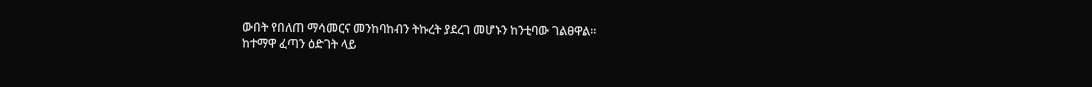ውበት የበለጠ ማሳመርና መንከባከብን ትኩረት ያደረገ መሆኑን ከንቲባው ገልፀዋል።
ከተማዋ ፈጣን ዕድገት ላይ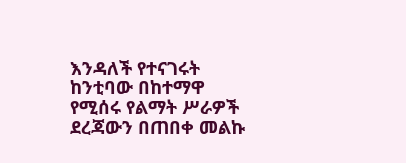እንዳለች የተናገሩት ከንቲባው በከተማዋ የሚሰሩ የልማት ሥራዎች ደረጃውን በጠበቀ መልኩ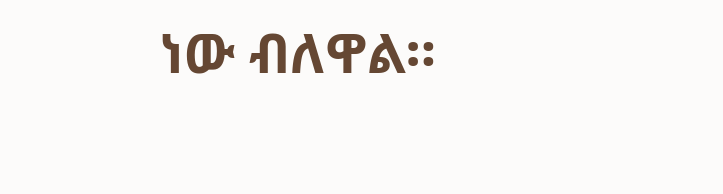ነው ብለዋል።